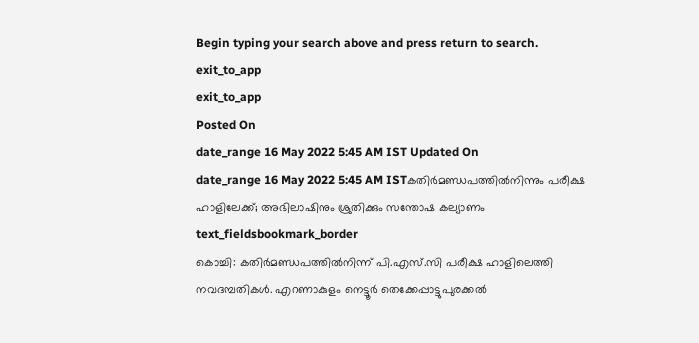Begin typing your search above and press return to search.
exit_to_app
exit_to_app
Posted On
date_range 16 May 2022 5:45 AM IST Updated On
date_range 16 May 2022 5:45 AM ISTകതിർമണ്ഡപത്തിൽനിന്നും പരീക്ഷ ഹാളിലേക്ക്; അഭിലാഷിനും ശ്രുതിക്കും സന്തോഷ കല്യാണം
text_fieldsbookmark_border
കൊച്ചി: കതിർമണ്ഡപത്തിൽനിന്ന് പി.എസ്.സി പരീക്ഷ ഹാളിലെത്തി നവദമ്പതികൾ. എറണാകുളം നെട്ടൂർ തെക്കേപ്പാട്ടുപുരക്കൽ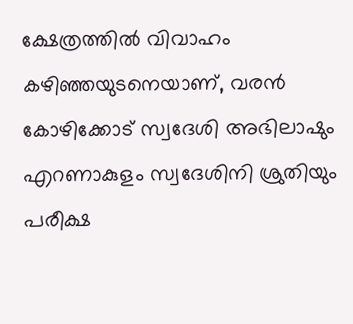ക്ഷേത്രത്തിൽ വിവാഹം കഴിഞ്ഞയുടനെയാണ്, വരൻ കോഴിക്കോട് സ്വദേശി അഭിലാഷും എറണാകുളം സ്വദേശിനി ശ്രുതിയും പരീക്ഷ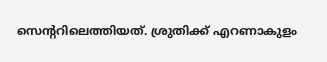സെന്ററിലെത്തിയത്. ശ്രുതിക്ക് എറണാകുളം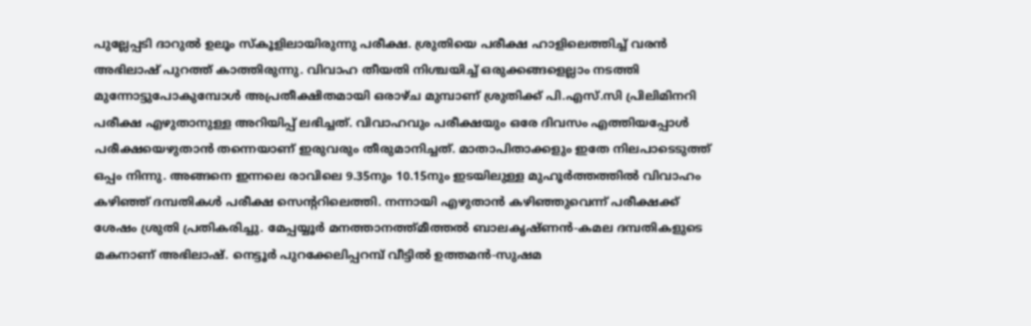പുല്ലേപ്പടി ദാറുൽ ഉലൂം സ്കൂളിലായിരുന്നു പരീക്ഷ. ശ്രുതിയെ പരീക്ഷ ഹാളിലെത്തിച്ച് വരൻ അഭിലാഷ് പുറത്ത് കാത്തിരുന്നു. വിവാഹ തീയതി നിശ്ചയിച്ച് ഒരുക്കങ്ങളെല്ലാം നടത്തി മുന്നോട്ടുപോകുമ്പോൾ അപ്രതീക്ഷിതമായി ഒരാഴ്ച മുമ്പാണ് ശ്രുതിക്ക് പി.എസ്.സി പ്രിലിമിനറി പരീക്ഷ എഴുതാനുള്ള അറിയിപ്പ് ലഭിച്ചത്. വിവാഹവും പരീക്ഷയും ഒരേ ദിവസം എത്തിയപ്പോൾ പരീക്ഷയെഴുതാൻ തന്നെയാണ് ഇരുവരും തീരുമാനിച്ചത്. മാതാപിതാക്കളും ഇതേ നിലപാടെടുത്ത് ഒപ്പം നിന്നു. അങ്ങനെ ഇന്നലെ രാവിലെ 9.35നും 10.15നും ഇടയിലുള്ള മുഹൂർത്തത്തിൽ വിവാഹം കഴിഞ്ഞ് ദമ്പതികൾ പരീക്ഷ സെന്ററിലെത്തി. നന്നായി എഴുതാൻ കഴിഞ്ഞുവെന്ന് പരീക്ഷക്ക് ശേഷം ശ്രുതി പ്രതികരിച്ചു. മേപ്പയ്യൂർ മനത്താനത്ത്മീത്തൽ ബാലകൃഷ്ണൻ-കമല ദമ്പതികളുടെ മകനാണ് അഭിലാഷ്. നെട്ടൂർ പുറക്കേലിപ്പറമ്പ് വീട്ടിൽ ഉത്തമൻ-സുഷമ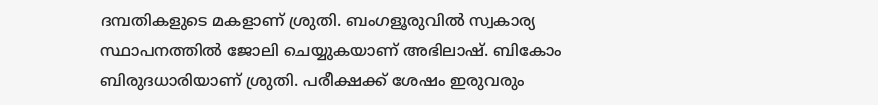ദമ്പതികളുടെ മകളാണ് ശ്രുതി. ബംഗളൂരുവിൽ സ്വകാര്യ സ്ഥാപനത്തിൽ ജോലി ചെയ്യുകയാണ് അഭിലാഷ്. ബികോം ബിരുദധാരിയാണ് ശ്രുതി. പരീക്ഷക്ക് ശേഷം ഇരുവരും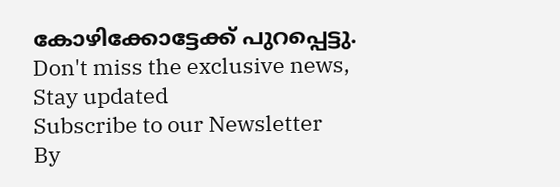കോഴിക്കോട്ടേക്ക് പുറപ്പെട്ടു.
Don't miss the exclusive news, Stay updated
Subscribe to our Newsletter
By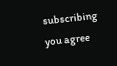subscribing you agree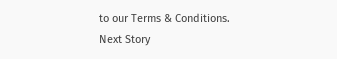to our Terms & Conditions.
Next Story